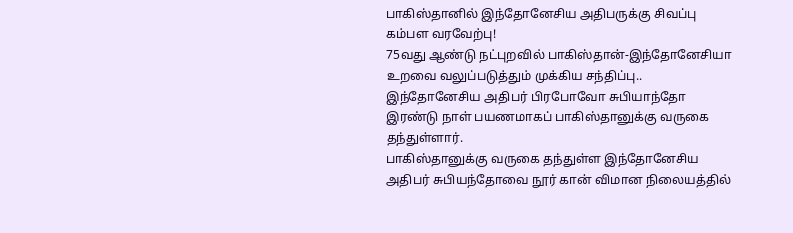பாகிஸ்தானில் இந்தோனேசிய அதிபருக்கு சிவப்பு கம்பள வரவேற்பு!
75வது ஆண்டு நட்புறவில் பாகிஸ்தான்-இந்தோனேசியா உறவை வலுப்படுத்தும் முக்கிய சந்திப்பு..
இந்தோனேசிய அதிபர் பிரபோவோ சுபியாந்தோ இரண்டு நாள் பயணமாகப் பாகிஸ்தானுக்கு வருகை தந்துள்ளார்.
பாகிஸ்தானுக்கு வருகை தந்துள்ள இந்தோனேசிய அதிபர் சுபியந்தோவை நூர் கான் விமான நிலையத்தில்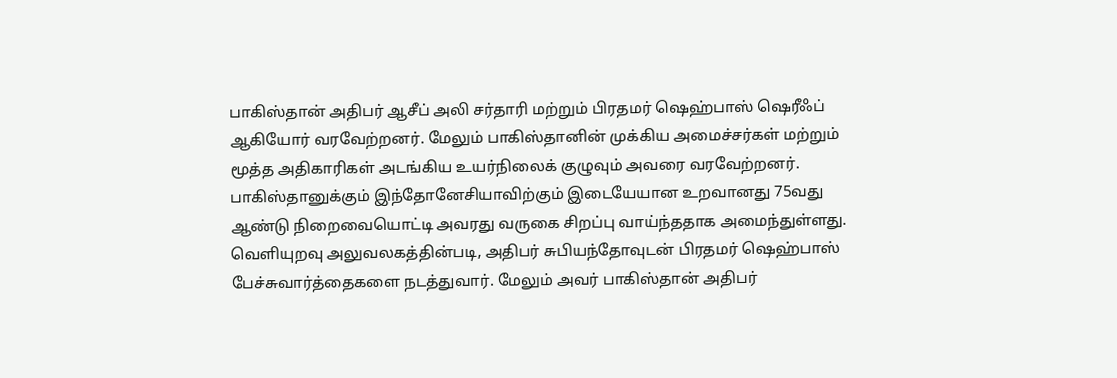பாகிஸ்தான் அதிபர் ஆசீப் அலி சர்தாரி மற்றும் பிரதமர் ஷெஹ்பாஸ் ஷெரீஃப் ஆகியோர் வரவேற்றனர். மேலும் பாகிஸ்தானின் முக்கிய அமைச்சர்கள் மற்றும் மூத்த அதிகாரிகள் அடங்கிய உயர்நிலைக் குழுவும் அவரை வரவேற்றனர்.
பாகிஸ்தானுக்கும் இந்தோனேசியாவிற்கும் இடையேயான உறவானது 75வது ஆண்டு நிறைவையொட்டி அவரது வருகை சிறப்பு வாய்ந்ததாக அமைந்துள்ளது.
வெளியுறவு அலுவலகத்தின்படி, அதிபர் சுபியந்தோவுடன் பிரதமர் ஷெஹ்பாஸ் பேச்சுவார்த்தைகளை நடத்துவார். மேலும் அவர் பாகிஸ்தான் அதிபர்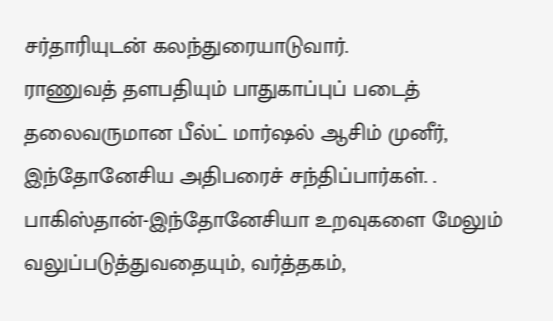சர்தாரியுடன் கலந்துரையாடுவார்.
ராணுவத் தளபதியும் பாதுகாப்புப் படைத் தலைவருமான பீல்ட் மார்ஷல் ஆசிம் முனீர், இந்தோனேசிய அதிபரைச் சந்திப்பார்கள். .
பாகிஸ்தான்-இந்தோனேசியா உறவுகளை மேலும் வலுப்படுத்துவதையும், வர்த்தகம்,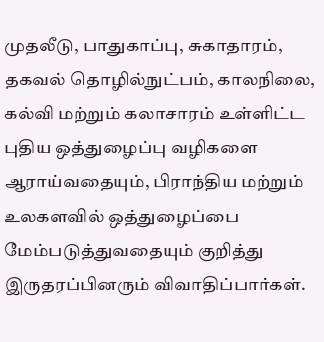முதலீடு, பாதுகாப்பு, சுகாதாரம், தகவல் தொழில்நுட்பம், காலநிலை, கல்வி மற்றும் கலாசாரம் உள்ளிட்ட புதிய ஒத்துழைப்பு வழிகளை ஆராய்வதையும், பிராந்திய மற்றும் உலகளவில் ஒத்துழைப்பை மேம்படுத்துவதையும் குறித்து இருதரப்பினரும் விவாதிப்பார்கள்.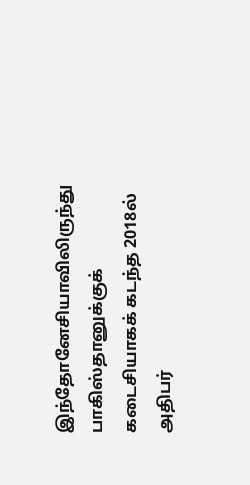இந்தோனேசியாவிலிருந்து பாகிஸ்தானுக்குக் கடைசியாகக் கடந்த 2018ல் அதிபர்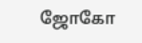ஜோகோ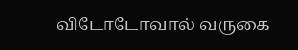விடோடோவால் வருகை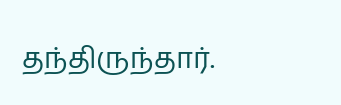தந்திருந்தார்.